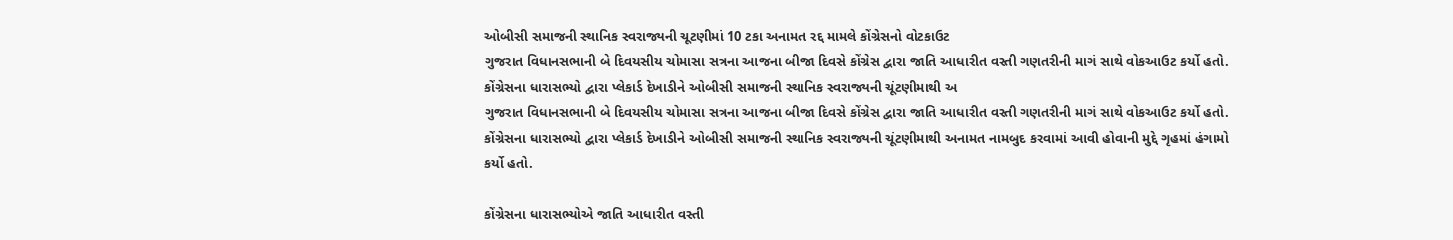ઓબીસી સમાજની સ્થાનિક સ્વરાજ્યની ચૂટણીમાં 10 ટકા અનામત રદ્દ મામલે કોંગ્રેસનો વોટકાઉટ
ગુજરાત વિધાનસભાની બે દિવયસીય ચોમાસા સત્રના આજના બીજા દિવસે કોંગ્રેસ દ્વારા જાતિ આધારીત વસ્તી ગણતરીની માગં સાથે વોકઆઉટ કર્યો હતો. કોંગ્રેસના ધારાસભ્યો દ્વારા પ્લેકાર્ડ દેખાડીને ઓબીસી સમાજની સ્થાનિક સ્વરાજ્યની ચૂંટણીમાથી અ
ગુજરાત વિધાનસભાની બે દિવયસીય ચોમાસા સત્રના આજના બીજા દિવસે કોંગ્રેસ દ્વારા જાતિ આધારીત વસ્તી ગણતરીની માગં સાથે વોકઆઉટ કર્યો હતો. કોંગ્રેસના ધારાસભ્યો દ્વારા પ્લેકાર્ડ દેખાડીને ઓબીસી સમાજની સ્થાનિક સ્વરાજ્યની ચૂંટણીમાથી અનામત નામબુદ કરવામાં આવી હોવાની મુદ્દે ગૃહમાં હંગામો કર્યો હતો.

કોંગ્રેસના ધારાસભ્યોએ જાતિ આધારીત વસ્તી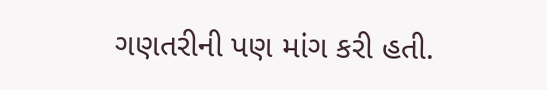ગણતરીની પણ માંગ કરી હતી.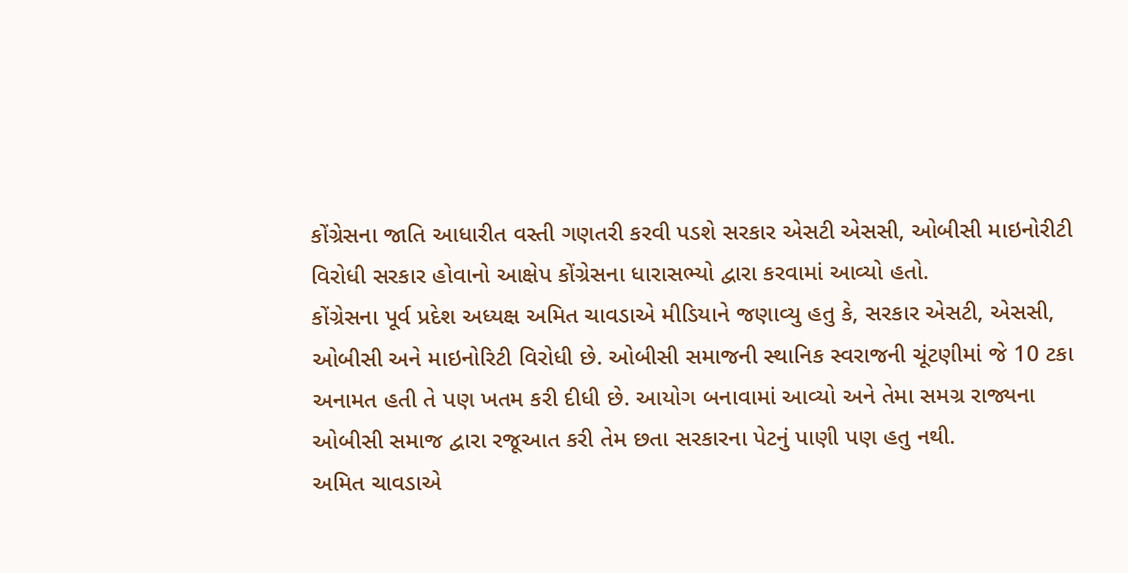કોંગ્રેસના જાતિ આધારીત વસ્તી ગણતરી કરવી પડશે સરકાર એસટી એસસી, ઓબીસી માઇનોરીટી વિરોધી સરકાર હોવાનો આક્ષેપ કોંગ્રેસના ધારાસભ્યો દ્વારા કરવામાં આવ્યો હતો.
કોંગ્રેસના પૂર્વ પ્રદેશ અધ્યક્ષ અમિત ચાવડાએ મીડિયાને જણાવ્યુ હતુ કે, સરકાર એસટી, એસસી, ઓબીસી અને માઇનોરિટી વિરોધી છે. ઓબીસી સમાજની સ્થાનિક સ્વરાજની ચૂંટણીમાં જે 10 ટકા અનામત હતી તે પણ ખતમ કરી દીધી છે. આયોગ બનાવામાં આવ્યો અને તેમા સમગ્ર રાજ્યના ઓબીસી સમાજ દ્વારા રજૂઆત કરી તેમ છતા સરકારના પેટનું પાણી પણ હતુ નથી.
અમિત ચાવડાએ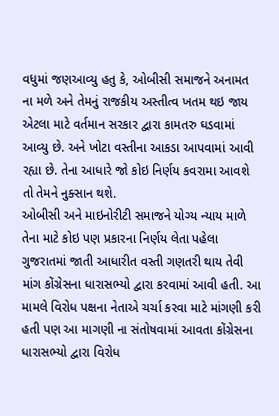વધુમાં જણઆવ્યુ હતુ કે, ઓબીસી સમાજને અનામત ના મળે અને તેમનું રાજકીય અસ્તીત્વ ખતમ થઇ જાય એટલા માટે વર્તમાન સરકાર દ્વારા કામતરુ ઘડવામાં આવ્યુ છે. અને ખોટા વસ્તીના આકડા આપવામાં આવી રહ્યા છે. તેના આધારે જો કોઇ નિર્ણય કવરામા આવશે તો તેમને નુક્સાન થશે.
ઓબીસી અને માઇનોરીટી સમાજને યોગ્ય ન્યાય માળે તેના માટે કોઇ પણ પ્રકારના નિર્ણય લેતા પહેલા ગુજરાતમાં જાતી આધારીત વસ્તી ગણતરી થાય તેવી માંગ કોંગ્રેસના ધારાસભ્યો દ્વારા કરવામાં આવી હતી. આ મામલે વિરોધ પક્ષના નેતાએ ચર્ચા કરવા માટે માંગણી કરી હતી પણ આ માગણી ના સંતોષવામાં આવતા કોંગ્રેસના ધારાસભ્યો દ્વારા વિરોધ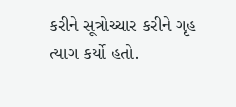કરીને સૂત્રોચ્ચાર કરીને ગૃહ ત્યાગ કર્યો હતો.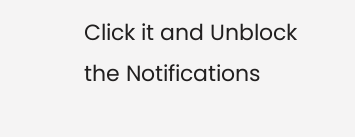Click it and Unblock the Notifications